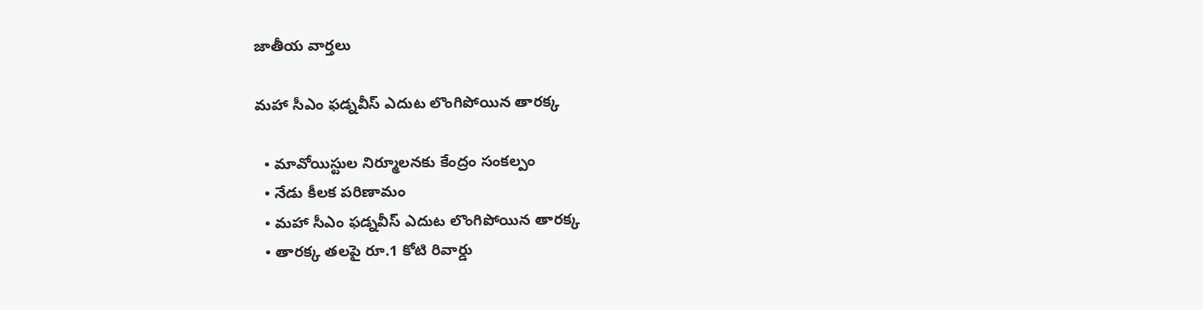జాతీయ వార్తలు

మహా సీఎం ఫడ్నవీస్ ఎదుట లొంగిపోయిన తారక్క

  • మావోయిస్టుల నిర్మూలనకు కేంద్రం సంకల్పం
  • నేడు కీలక పరిణామం
  • మహా సీఎం ఫడ్నవీస్ ఎదుట లొంగిపోయిన తారక్క
  • తారక్క తలపై రూ.1 కోటి రివార్డు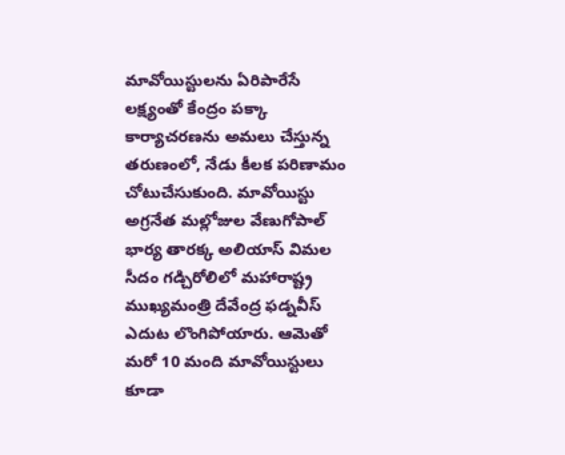మావోయిస్టులను ఏరిపారేసే లక్ష్యంతో కేంద్రం పక్కా కార్యాచరణను అమలు చేస్తున్న తరుణంలో, నేడు కీలక పరిణామం చోటుచేసుకుంది. మావోయిస్టు అగ్రనేత మల్లోజుల వేణుగోపాల్ భార్య తారక్క అలియాస్ విమల సీదం గడ్చిరోలిలో మహారాష్ట్ర ముఖ్యమంత్రి దేవేంద్ర ఫడ్నవీస్ ఎదుట లొంగిపోయారు. ఆమెతో మరో 10 మంది మావోయిస్టులు కూడా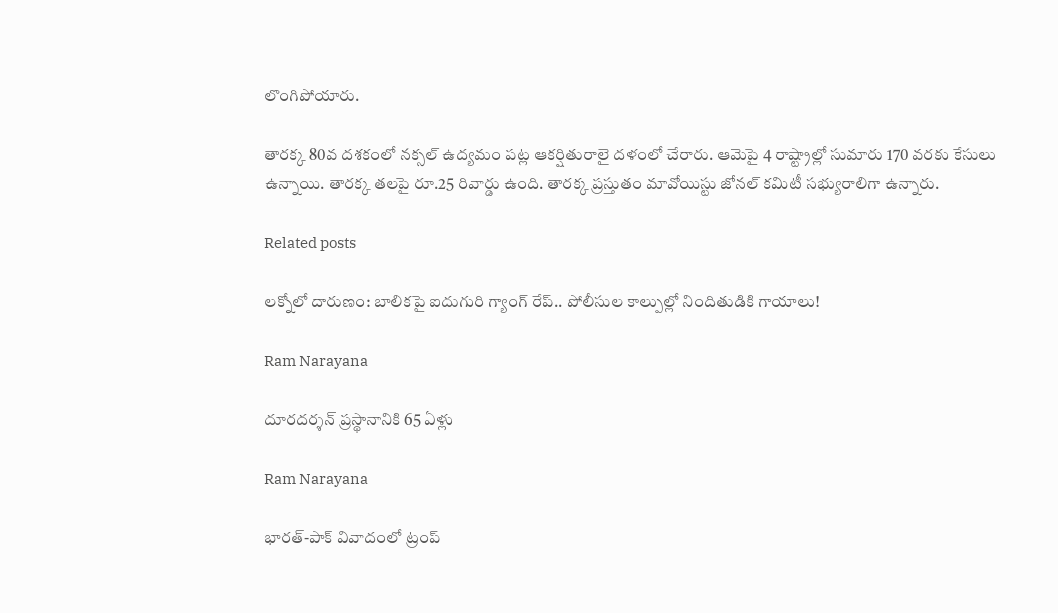లొంగిపోయారు.

తారక్క 80వ దశకంలో నక్సల్ ఉద్యమం పట్ల ఆకర్షితురాలై దళంలో చేరారు. ఆమెపై 4 రాష్ట్రాల్లో సుమారు 170 వరకు కేసులు ఉన్నాయి. తారక్క తలపై రూ.25 రివార్డు ఉంది. తారక్క ప్రస్తుతం మావోయిస్టు జోనల్ కమిటీ సభ్యురాలిగా ఉన్నారు.

Related posts

లక్నోలో దారుణం: బాలికపై ఐదుగురి గ్యాంగ్ రేప్.. పోలీసుల కాల్పుల్లో నిందితుడికి గాయాలు!

Ram Narayana

దూరదర్శన్ ప్రస్థానానికి 65 ఏళ్లు

Ram Narayana

భారత్-పాక్ వివాదంలో ట్రంప్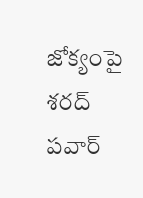జోక్యంపై శరద్ పవార్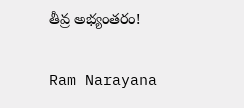తీవ్ర అభ్యంతరం!

Ram Narayana